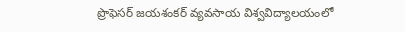ప్రొఫెసర్ జయశంకర్ వ్యవసాయ విశ్వవిద్యాలయంలో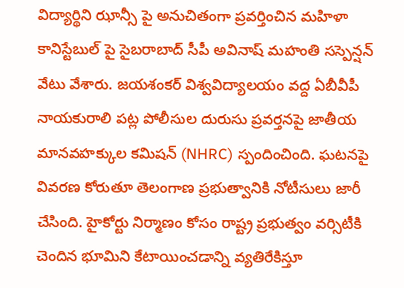విద్యార్థిని ఝాన్సీ పై అనుచితంగా ప్రవర్తించిన మహిళా కానిస్టేబుల్ పై సైబరాబాద్ సీపీ అవినాష్ మహంతి సస్పెన్షన్ వేటు వేశారు. జయశంకర్ విశ్వవిద్యాలయం వద్ద ఏబీవీపీ నాయకురాలి పట్ల పోలీసుల దురుసు ప్రవర్తనపై జాతీయ మానవహక్కుల కమిషన్ (NHRC) స్పందించింది. ఘటనపై వివరణ కోరుతూ తెలంగాణ ప్రభుత్వానికి నోటీసులు జారీ చేసింది. హైకోర్టు నిర్మాణం కోసం రాష్ట్ర ప్రభుత్వం వర్సిటీకి చెందిన భూమిని కేటాయించడాన్ని వ్యతిరేకిస్తూ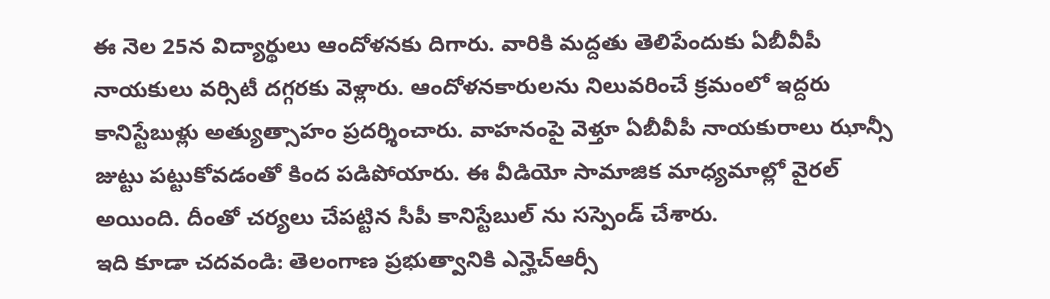ఈ నెల 25న విద్యార్థులు ఆందోళనకు దిగారు. వారికి మద్దతు తెలిపేందుకు ఏబీవీపీ నాయకులు వర్సిటీ దగ్గరకు వెళ్లారు. ఆందోళనకారులను నిలువరించే క్రమంలో ఇద్దరు కానిస్టేబుళ్లు అత్యుత్సాహం ప్రదర్శించారు. వాహనంపై వెళ్తూ ఏబీవీపీ నాయకురాలు ఝాన్సీ జుట్టు పట్టుకోవడంతో కింద పడిపోయారు. ఈ వీడియో సామాజిక మాధ్యమాల్లో వైరల్ అయింది. దీంతో చర్యలు చేపట్టిన సీపీ కానిస్టేబుల్ ను సస్పెండ్ చేశారు.
ఇది కూడా చదవండి: తెలంగాణ ప్రభుత్వానికి ఎన్హెచ్ఆర్సీ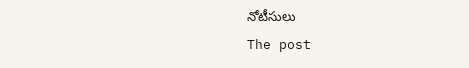నోటీసులు
The post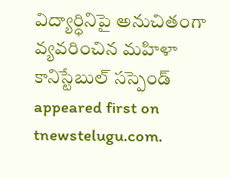విద్యార్ధినిపై అనుచితంగా వ్యవరించిన మహిళా కానిస్టేబుల్ సస్పెండ్ appeared first on tnewstelugu.com.